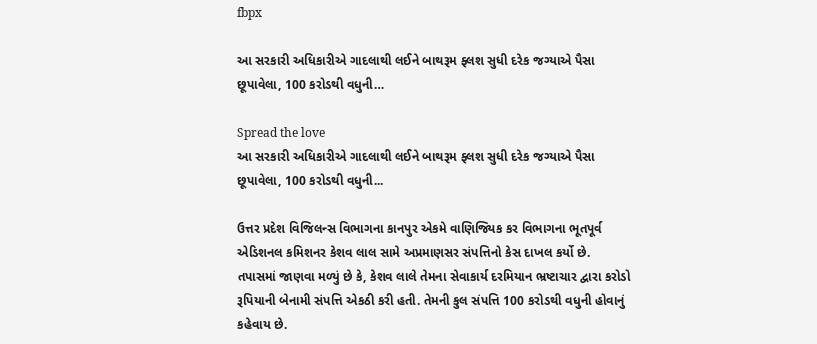fbpx

આ સરકારી અધિકારીએ ગાદલાથી લઈને બાથરૂમ ફ્લશ સુધી દરેક જગ્યાએ પૈસા છૂપાવેલા, 100 કરોડથી વધુની…

Spread the love
આ સરકારી અધિકારીએ ગાદલાથી લઈને બાથરૂમ ફ્લશ સુધી દરેક જગ્યાએ પૈસા છૂપાવેલા, 100 કરોડથી વધુની...

ઉત્તર પ્રદેશ વિજિલન્સ વિભાગના કાનપુર એકમે વાણિજ્યિક કર વિભાગના ભૂતપૂર્વ એડિશનલ કમિશનર કેશવ લાલ સામે અપ્રમાણસર સંપત્તિનો કેસ દાખલ કર્યો છે. તપાસમાં જાણવા મળ્યું છે કે, કેશવ લાલે તેમના સેવાકાર્ય દરમિયાન ભ્રષ્ટાચાર દ્વારા કરોડો રૂપિયાની બેનામી સંપત્તિ એકઠી કરી હતી. તેમની કુલ સંપત્તિ 100 કરોડથી વધુની હોવાનું કહેવાય છે.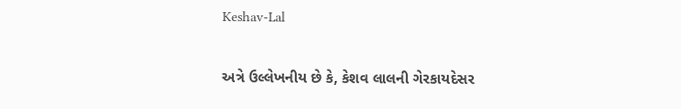Keshav-Lal

અત્રે ઉલ્લેખનીય છે કે, કેશવ લાલની ગેરકાયદેસર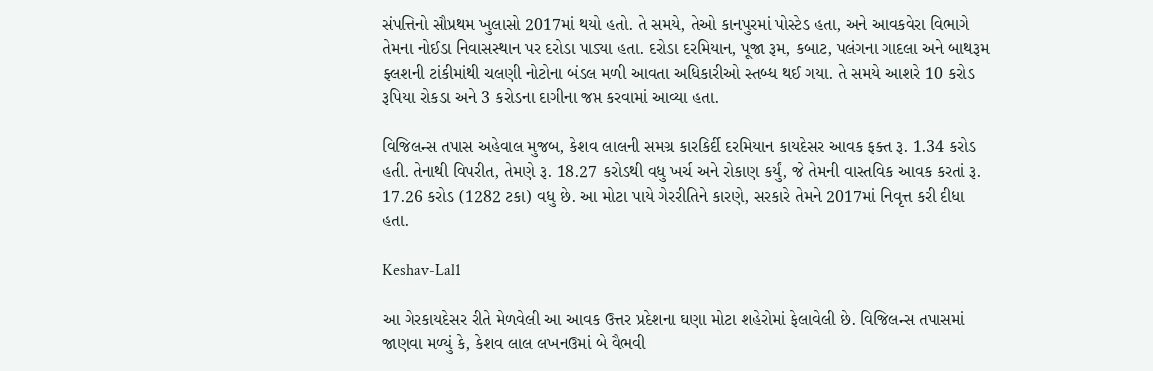સંપત્તિનો સૌપ્રથમ ખુલાસો 2017માં થયો હતો. તે સમયે, તેઓ કાનપુરમાં પોસ્ટેડ હતા, અને આવકવેરા વિભાગે તેમના નોઈડા નિવાસસ્થાન પર દરોડા પાડ્યા હતા. દરોડા દરમિયાન, પૂજા રૂમ, કબાટ, પલંગના ગાદલા અને બાથરૂમ ફ્લશની ટાંકીમાંથી ચલણી નોટોના બંડલ મળી આવતા અધિકારીઓ સ્તબ્ધ થઈ ગયા. તે સમયે આશરે 10 કરોડ રૂપિયા રોકડા અને 3 કરોડના દાગીના જપ્ત કરવામાં આવ્યા હતા.

વિજિલન્સ તપાસ અહેવાલ મુજબ, કેશવ લાલની સમગ્ર કારકિર્દી દરમિયાન કાયદેસર આવક ફક્ત રૂ. 1.34 કરોડ હતી. તેનાથી વિપરીત, તેમણે રૂ. 18.27 કરોડથી વધુ ખર્ચ અને રોકાણ કર્યું, જે તેમની વાસ્તવિક આવક કરતાં રૂ. 17.26 કરોડ (1282 ટકા) વધુ છે. આ મોટા પાયે ગેરરીતિને કારણે, સરકારે તેમને 2017માં નિવૃત્ત કરી દીધા હતા.

Keshav-Lal1

આ ગેરકાયદેસર રીતે મેળવેલી આ આવક ઉત્તર પ્રદેશના ઘણા મોટા શહેરોમાં ફેલાવેલી છે. વિજિલન્સ તપાસમાં જાણવા મળ્યું કે, કેશવ લાલ લખનઉમાં બે વૈભવી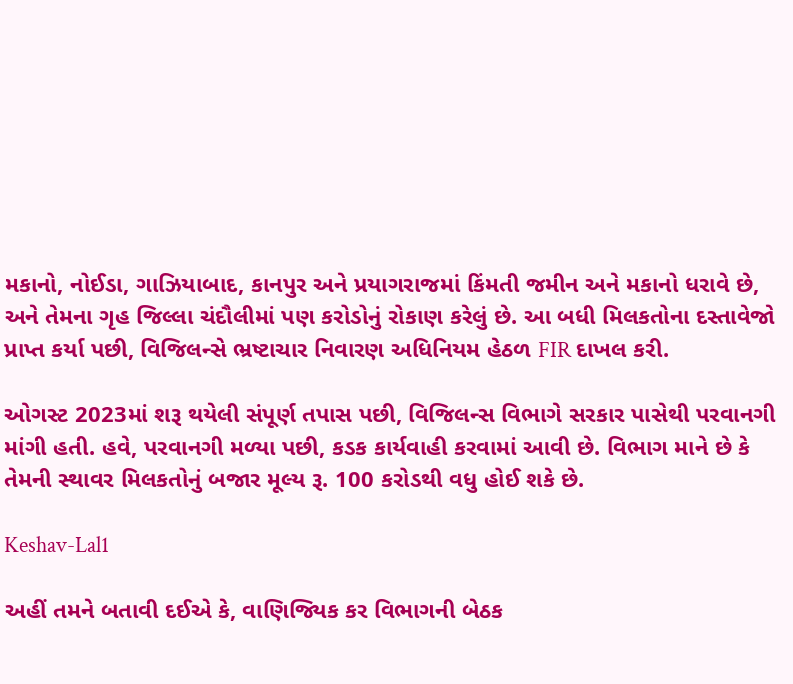મકાનો, નોઈડા, ગાઝિયાબાદ, કાનપુર અને પ્રયાગરાજમાં કિંમતી જમીન અને મકાનો ધરાવે છે, અને તેમના ગૃહ જિલ્લા ચંદૌલીમાં પણ કરોડોનું રોકાણ કરેલું છે. આ બધી મિલકતોના દસ્તાવેજો પ્રાપ્ત કર્યા પછી, વિજિલન્સે ભ્રષ્ટાચાર નિવારણ અધિનિયમ હેઠળ FIR દાખલ કરી.

ઓગસ્ટ 2023માં શરૂ થયેલી સંપૂર્ણ તપાસ પછી, વિજિલન્સ વિભાગે સરકાર પાસેથી પરવાનગી માંગી હતી. હવે, પરવાનગી મળ્યા પછી, કડક કાર્યવાહી કરવામાં આવી છે. વિભાગ માને છે કે તેમની સ્થાવર મિલકતોનું બજાર મૂલ્ય રૂ. 100 કરોડથી વધુ હોઈ શકે છે.

Keshav-Lal1

અહીં તમને બતાવી દઈએ કે, વાણિજ્યિક કર વિભાગની બેઠક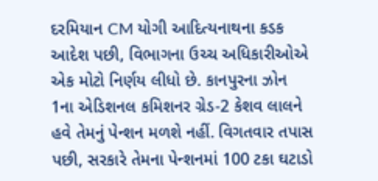દરમિયાન CM યોગી આદિત્યનાથના કડક આદેશ પછી, વિભાગના ઉચ્ચ અધિકારીઓએ એક મોટો નિર્ણય લીધો છે. કાનપુરના ઝોન 1ના એડિશનલ કમિશનર ગ્રેડ-2 કેશવ લાલને હવે તેમનું પેન્શન મળશે નહીં. વિગતવાર તપાસ પછી, સરકારે તેમના પેન્શનમાં 100 ટકા ઘટાડો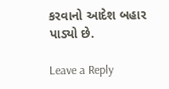કરવાનો આદેશ બહાર પાડ્યો છે.

Leave a Reply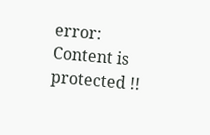error: Content is protected !!